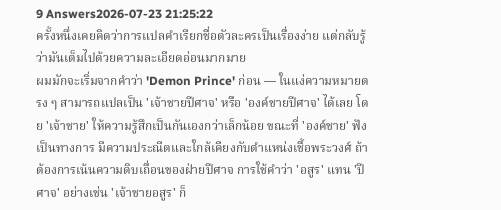9 Answers2026-07-23 21:25:22
ครั้งหนึ่งเคยคิดว่าการแปลคำเรียกชื่อตัวละครเป็นเรื่องง่าย แต่กลับรู้ว่ามันเต็มไปด้วยความละเอียดอ่อนมากมาย
ผมมักจะเริ่มจากคำว่า 'Demon Prince' ก่อน — ในแง่ความหมายตรง ๆ สามารถแปลเป็น 'เจ้าชายปีศาจ' หรือ 'องค์ชายปีศาจ' ได้เลย โดย 'เจ้าชาย' ให้ความรู้สึกเป็นกันเองกว่าเล็กน้อย ขณะที่ 'องค์ชาย' ฟังเป็นทางการ มีความประณีตและใกล้เคียงกับตำแหน่งเชื้อพระวงศ์ ถ้าต้องการเน้นความดิบเถื่อนของฝ่ายปีศาจ การใช้คำว่า 'อสูร' แทน 'ปีศาจ' อย่างเช่น 'เจ้าชายอสูร' ก็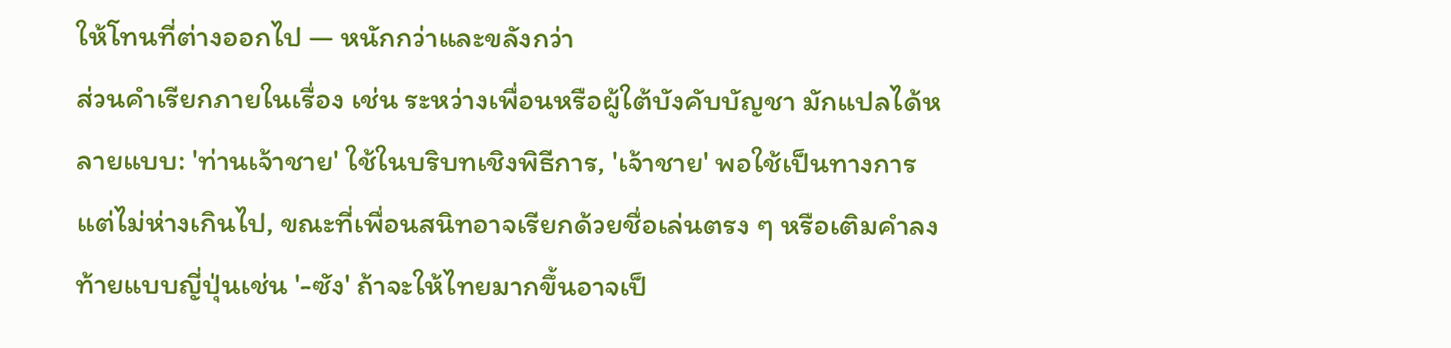ให้โทนที่ต่างออกไป — หนักกว่าและขลังกว่า
ส่วนคำเรียกภายในเรื่อง เช่น ระหว่างเพื่อนหรือผู้ใต้บังคับบัญชา มักแปลได้หลายแบบ: 'ท่านเจ้าชาย' ใช้ในบริบทเชิงพิธีการ, 'เจ้าชาย' พอใช้เป็นทางการแต่ไม่ห่างเกินไป, ขณะที่เพื่อนสนิทอาจเรียกด้วยชื่อเล่นตรง ๆ หรือเติมคำลงท้ายแบบญี่ปุ่นเช่น '-ซัง' ถ้าจะให้ไทยมากขึ้นอาจเป็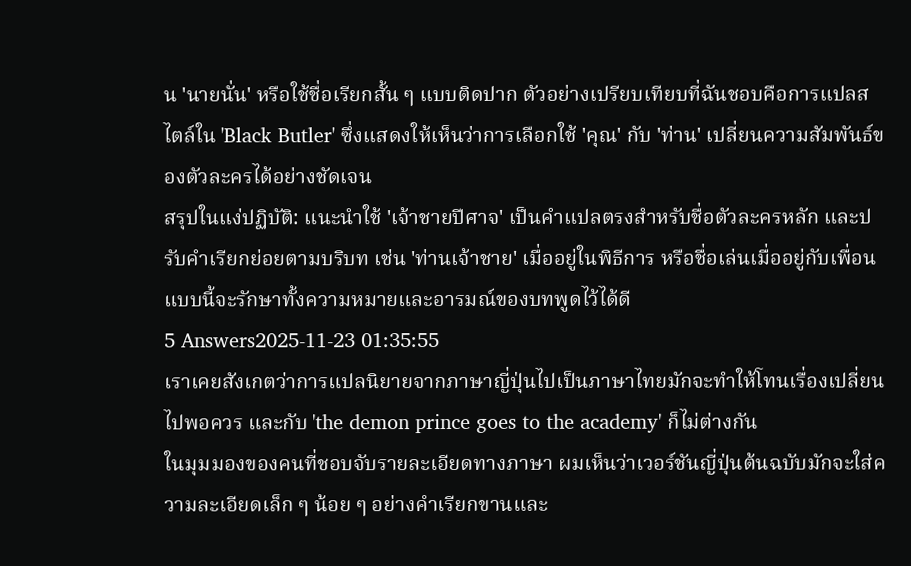น 'นายนั่น' หรือใช้ชื่อเรียกสั้น ๆ แบบติดปาก ตัวอย่างเปรียบเทียบที่ฉันชอบคือการแปลสไตล์ใน 'Black Butler' ซึ่งแสดงให้เห็นว่าการเลือกใช้ 'คุณ' กับ 'ท่าน' เปลี่ยนความสัมพันธ์ของตัวละครได้อย่างชัดเจน
สรุปในแง่ปฏิบัติ: แนะนำใช้ 'เจ้าชายปีศาจ' เป็นคำแปลตรงสำหรับชื่อตัวละครหลัก และปรับคำเรียกย่อยตามบริบท เช่น 'ท่านเจ้าชาย' เมื่ออยู่ในพิธีการ หรือชื่อเล่นเมื่ออยู่กับเพื่อน แบบนี้จะรักษาทั้งความหมายและอารมณ์ของบทพูดไว้ได้ดี
5 Answers2025-11-23 01:35:55
เราเคยสังเกตว่าการแปลนิยายจากภาษาญี่ปุ่นไปเป็นภาษาไทยมักจะทำให้โทนเรื่องเปลี่ยนไปพอควร และกับ 'the demon prince goes to the academy' ก็ไม่ต่างกัน
ในมุมมองของคนที่ชอบจับรายละเอียดทางภาษา ผมเห็นว่าเวอร์ชันญี่ปุ่นต้นฉบับมักจะใส่ความละเอียดเล็ก ๆ น้อย ๆ อย่างคำเรียกขานและ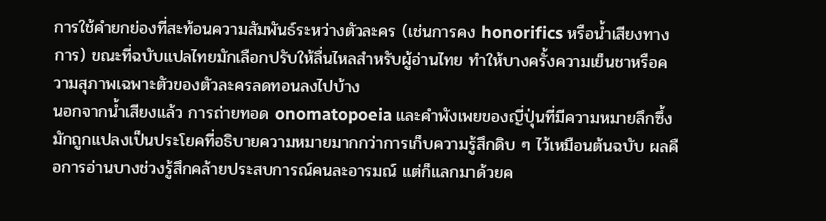การใช้คำยกย่องที่สะท้อนความสัมพันธ์ระหว่างตัวละคร (เช่นการคง honorifics หรือน้ำเสียงทางการ) ขณะที่ฉบับแปลไทยมักเลือกปรับให้ลื่นไหลสำหรับผู้อ่านไทย ทำให้บางครั้งความเย็นชาหรือความสุภาพเฉพาะตัวของตัวละครลดทอนลงไปบ้าง
นอกจากน้ำเสียงแล้ว การถ่ายทอด onomatopoeia และคำพังเพยของญี่ปุ่นที่มีความหมายลึกซึ้ง มักถูกแปลงเป็นประโยคที่อธิบายความหมายมากกว่าการเก็บความรู้สึกดิบ ๆ ไว้เหมือนต้นฉบับ ผลคือการอ่านบางช่วงรู้สึกคล้ายประสบการณ์คนละอารมณ์ แต่ก็แลกมาด้วยค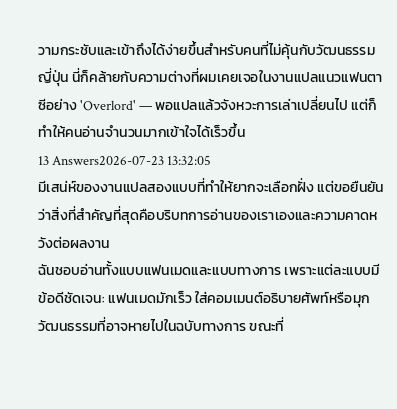วามกระชับและเข้าถึงได้ง่ายขึ้นสำหรับคนที่ไม่คุ้นกับวัฒนธรรมญี่ปุ่น นี่ก็คล้ายกับความต่างที่ผมเคยเจอในงานแปลแนวแฟนตาซีอย่าง 'Overlord' — พอแปลแล้วจังหวะการเล่าเปลี่ยนไป แต่ก็ทำให้คนอ่านจำนวนมากเข้าใจได้เร็วขึ้น
13 Answers2026-07-23 13:32:05
มีเสน่ห์ของงานแปลสองแบบที่ทำให้ยากจะเลือกฝั่ง แต่ขอยืนยันว่าสิ่งที่สำคัญที่สุดคือบริบทการอ่านของเราเองและความคาดหวังต่อผลงาน
ฉันชอบอ่านทั้งแบบแฟนเมดและแบบทางการ เพราะแต่ละแบบมีข้อดีชัดเจน: แฟนเมดมักเร็ว ใส่คอมเมนต์อธิบายศัพท์หรือมุกวัฒนธรรมที่อาจหายไปในฉบับทางการ ขณะที่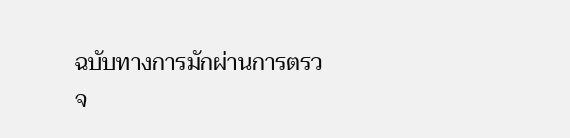ฉบับทางการมักผ่านการตรวจ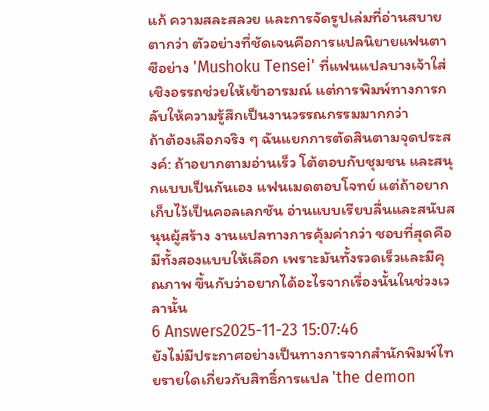แก้ ความสละสลวย และการจัดรูปเล่มที่อ่านสบายตากว่า ตัวอย่างที่ชัดเจนคือการแปลนิยายแฟนตาซีอย่าง 'Mushoku Tensei' ที่แฟนแปลบางเจ้าใส่เชิงอรรถช่วยให้เข้าอารมณ์ แต่การพิมพ์ทางการกลับให้ความรู้สึกเป็นงานวรรณกรรมมากกว่า
ถ้าต้องเลือกจริง ๆ ฉันแยกการตัดสินตามจุดประสงค์: ถ้าอยากตามอ่านเร็ว โต้ตอบกับชุมชน และสนุกแบบเป็นกันเอง แฟนเมดตอบโจทย์ แต่ถ้าอยากเก็บไว้เป็นคอลเลกชัน อ่านแบบเรียบลื่นและสนับสนุนผู้สร้าง งานแปลทางการคุ้มค่ากว่า ชอบที่สุดคือมีทั้งสองแบบให้เลือก เพราะมันทั้งรวดเร็วและมีคุณภาพ ขึ้นกับว่าอยากได้อะไรจากเรื่องนั้นในช่วงเวลานั้น
6 Answers2025-11-23 15:07:46
ยังไม่มีประกาศอย่างเป็นทางการจากสำนักพิมพ์ไทยรายใดเกี่ยวกับสิทธิ์การแปล 'the demon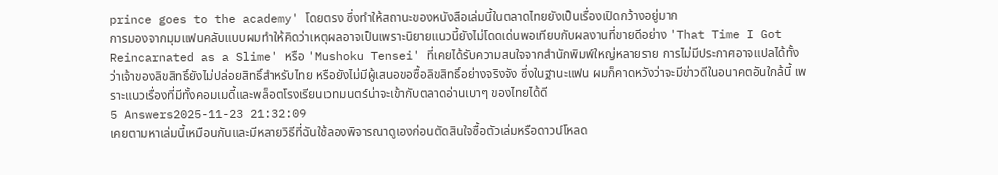prince goes to the academy' โดยตรง ซึ่งทำให้สถานะของหนังสือเล่มนี้ในตลาดไทยยังเป็นเรื่องเปิดกว้างอยู่มาก
การมองจากมุมแฟนคลับแบบผมทำให้คิดว่าเหตุผลอาจเป็นเพราะนิยายแนวนี้ยังไม่โดดเด่นพอเทียบกับผลงานที่ขายดีอย่าง 'That Time I Got Reincarnated as a Slime' หรือ 'Mushoku Tensei' ที่เคยได้รับความสนใจจากสำนักพิมพ์ใหญ่หลายราย การไม่มีประกาศอาจแปลได้ทั้งว่าเจ้าของลิขสิทธิ์ยังไม่ปล่อยสิทธิ์สำหรับไทย หรือยังไม่มีผู้เสนอขอซื้อลิขสิทธิ์อย่างจริงจัง ซึ่งในฐานะแฟน ผมก็คาดหวังว่าจะมีข่าวดีในอนาคตอันใกล้นี้ เพราะแนวเรื่องที่มีทั้งคอมเมดี้และพล็อตโรงเรียนเวทมนตร์น่าจะเข้ากับตลาดอ่านเบาๆ ของไทยได้ดี
5 Answers2025-11-23 21:32:09
เคยตามหาเล่มนี้เหมือนกันและมีหลายวิธีที่ฉันใช้ลองพิจารณาดูเองก่อนตัดสินใจซื้อตัวเล่มหรือดาวน์โหลด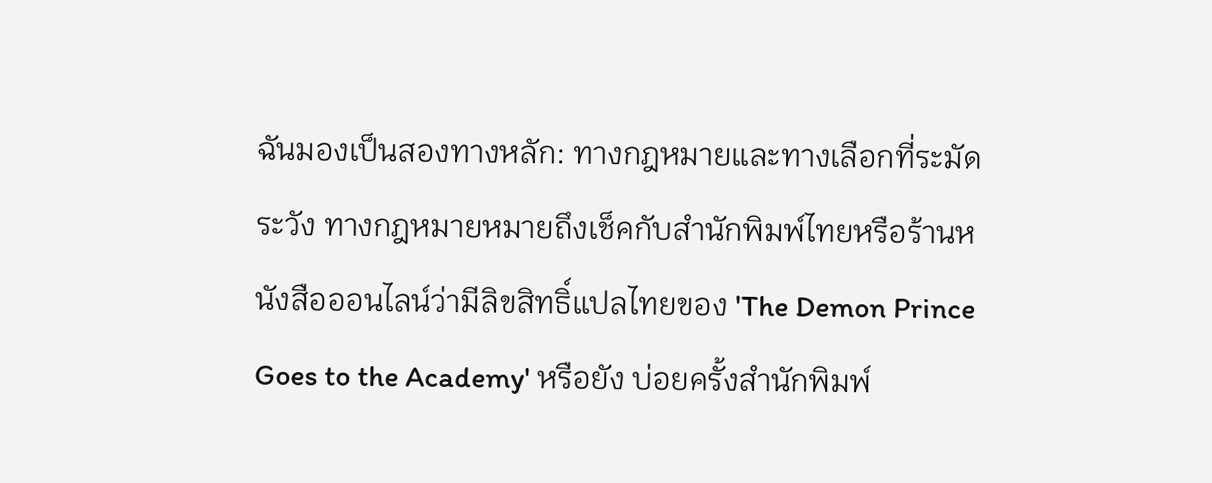ฉันมองเป็นสองทางหลัก: ทางกฎหมายและทางเลือกที่ระมัดระวัง ทางกฎหมายหมายถึงเช็คกับสำนักพิมพ์ไทยหรือร้านหนังสือออนไลน์ว่ามีลิขสิทธิ์แปลไทยของ 'The Demon Prince Goes to the Academy' หรือยัง บ่อยครั้งสำนักพิมพ์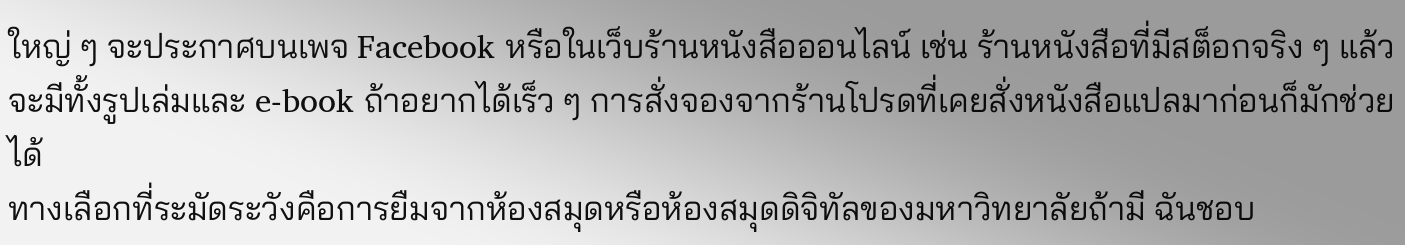ใหญ่ ๆ จะประกาศบนเพจ Facebook หรือในเว็บร้านหนังสือออนไลน์ เช่น ร้านหนังสือที่มีสต็อกจริง ๆ แล้วจะมีทั้งรูปเล่มและ e-book ถ้าอยากได้เร็ว ๆ การสั่งจองจากร้านโปรดที่เคยสั่งหนังสือแปลมาก่อนก็มักช่วยได้
ทางเลือกที่ระมัดระวังคือการยืมจากห้องสมุดหรือห้องสมุดดิจิทัลของมหาวิทยาลัยถ้ามี ฉันชอบ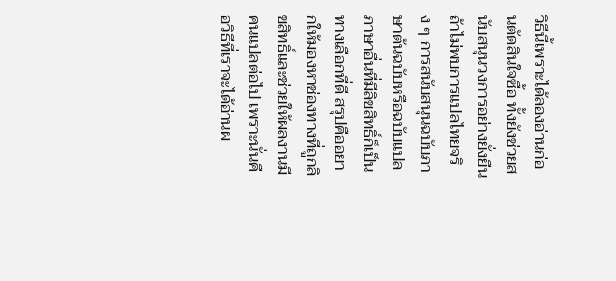วิธีนี้เพราะได้ลองอ่านก่อนตัดสินใจซื้อ ทั้งยังช่วยสนับสนุนวงการอย่างยั่งยืน ถ้าไม่พบการแปลไทยจริง ๆ การสนับสนุนฉบับภาษาต้นฉบับหรือฉบับแปลภาษาอื่นที่มีลิขสิทธิ์ก็เป็นทางเลือกที่ดี สรุปคืออยากให้มองหาช่องทางที่ถูกลิขสิทธิ์และช่วยให้ผลงานมีคนแปลต่อไป เพราะนั่นคือวิธีที่เราจะได้อ่านผ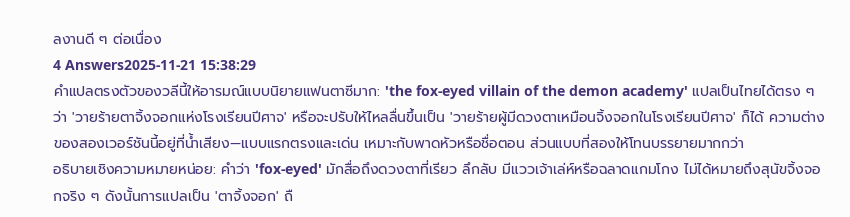ลงานดี ๆ ต่อเนื่อง
4 Answers2025-11-21 15:38:29
คำแปลตรงตัวของวลีนี้ให้อารมณ์แบบนิยายแฟนตาซีมาก: 'the fox-eyed villain of the demon academy' แปลเป็นไทยได้ตรง ๆ ว่า 'วายร้ายตาจิ้งจอกแห่งโรงเรียนปีศาจ' หรือจะปรับให้ไหลลื่นขึ้นเป็น 'วายร้ายผู้มีดวงตาเหมือนจิ้งจอกในโรงเรียนปีศาจ' ก็ได้ ความต่างของสองเวอร์ชันนี้อยู่ที่น้ำเสียง—แบบแรกตรงและเด่น เหมาะกับพาดหัวหรือชื่อตอน ส่วนแบบที่สองให้โทนบรรยายมากกว่า
อธิบายเชิงความหมายหน่อย: คำว่า 'fox-eyed' มักสื่อถึงดวงตาที่เรียว ลึกลับ มีแววเจ้าเล่ห์หรือฉลาดแกมโกง ไม่ได้หมายถึงสุนัขจิ้งจอกจริง ๆ ดังนั้นการแปลเป็น 'ตาจิ้งจอก' ถื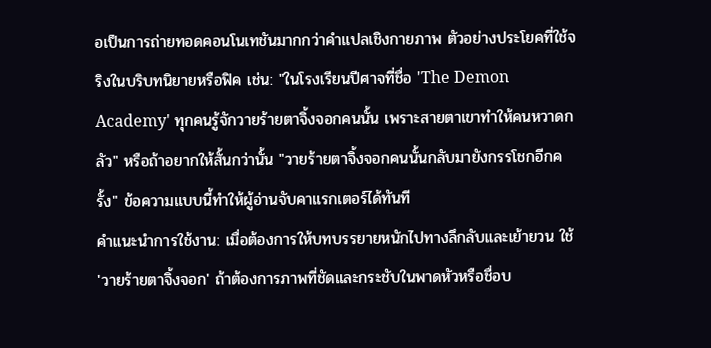อเป็นการถ่ายทอดคอนโนเทชันมากกว่าคำแปลเชิงกายภาพ ตัวอย่างประโยคที่ใช้จริงในบริบทนิยายหรือฟิค เช่น: "ในโรงเรียนปีศาจที่ชื่อ 'The Demon Academy' ทุกคนรู้จักวายร้ายตาจิ้งจอกคนนั้น เพราะสายตาเขาทำให้คนหวาดกลัว" หรือถ้าอยากให้สั้นกว่านั้น "วายร้ายตาจิ้งจอกคนนั้นกลับมายังกรรโชกอีกครั้ง" ข้อความแบบนี้ทำให้ผู้อ่านจับคาแรกเตอร์ได้ทันที
คำแนะนำการใช้งาน: เมื่อต้องการให้บทบรรยายหนักไปทางลึกลับและเย้ายวน ใช้ 'วายร้ายตาจิ้งจอก' ถ้าต้องการภาพที่ชัดและกระชับในพาดหัวหรือชื่อบ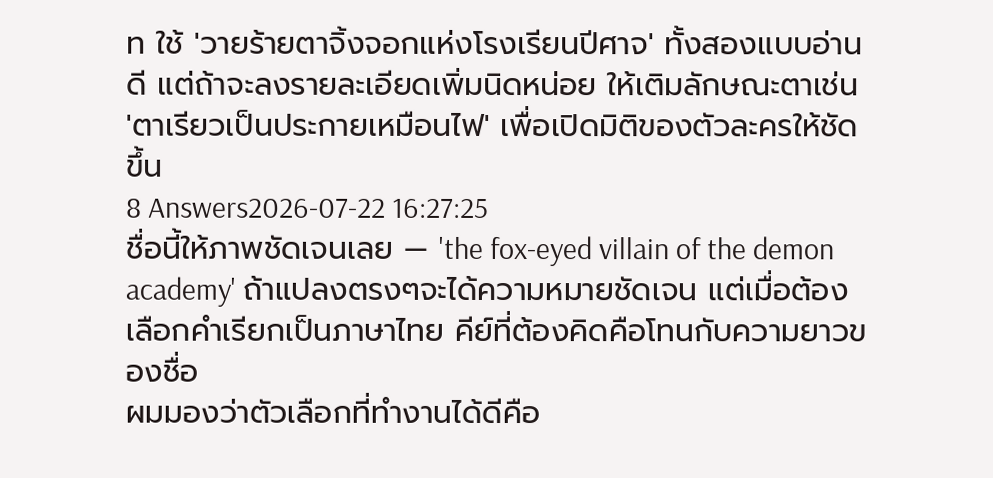ท ใช้ 'วายร้ายตาจิ้งจอกแห่งโรงเรียนปีศาจ' ทั้งสองแบบอ่านดี แต่ถ้าจะลงรายละเอียดเพิ่มนิดหน่อย ให้เติมลักษณะตาเช่น 'ตาเรียวเป็นประกายเหมือนไฟ' เพื่อเปิดมิติของตัวละครให้ชัดขึ้น
8 Answers2026-07-22 16:27:25
ชื่อนี้ให้ภาพชัดเจนเลย — 'the fox-eyed villain of the demon academy' ถ้าแปลงตรงๆจะได้ความหมายชัดเจน แต่เมื่อต้องเลือกคำเรียกเป็นภาษาไทย คีย์ที่ต้องคิดคือโทนกับความยาวของชื่อ
ผมมองว่าตัวเลือกที่ทำงานได้ดีคือ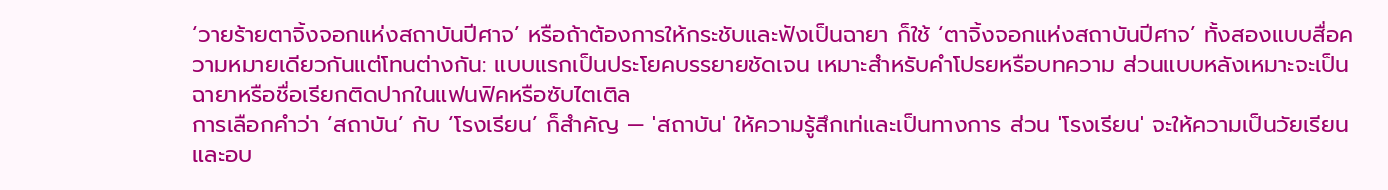‘วายร้ายตาจิ้งจอกแห่งสถาบันปีศาจ’ หรือถ้าต้องการให้กระชับและฟังเป็นฉายา ก็ใช้ ‘ตาจิ้งจอกแห่งสถาบันปีศาจ’ ทั้งสองแบบสื่อความหมายเดียวกันแต่โทนต่างกัน: แบบแรกเป็นประโยคบรรยายชัดเจน เหมาะสำหรับคำโปรยหรือบทความ ส่วนแบบหลังเหมาะจะเป็นฉายาหรือชื่อเรียกติดปากในแฟนฟิคหรือซับไตเติล
การเลือกคำว่า ‘สถาบัน’ กับ ‘โรงเรียน’ ก็สำคัญ — 'สถาบัน' ให้ความรู้สึกเท่และเป็นทางการ ส่วน 'โรงเรียน' จะให้ความเป็นวัยเรียนและอบ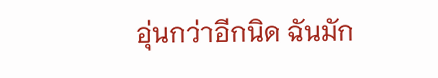อุ่นกว่าอีกนิด ฉันมัก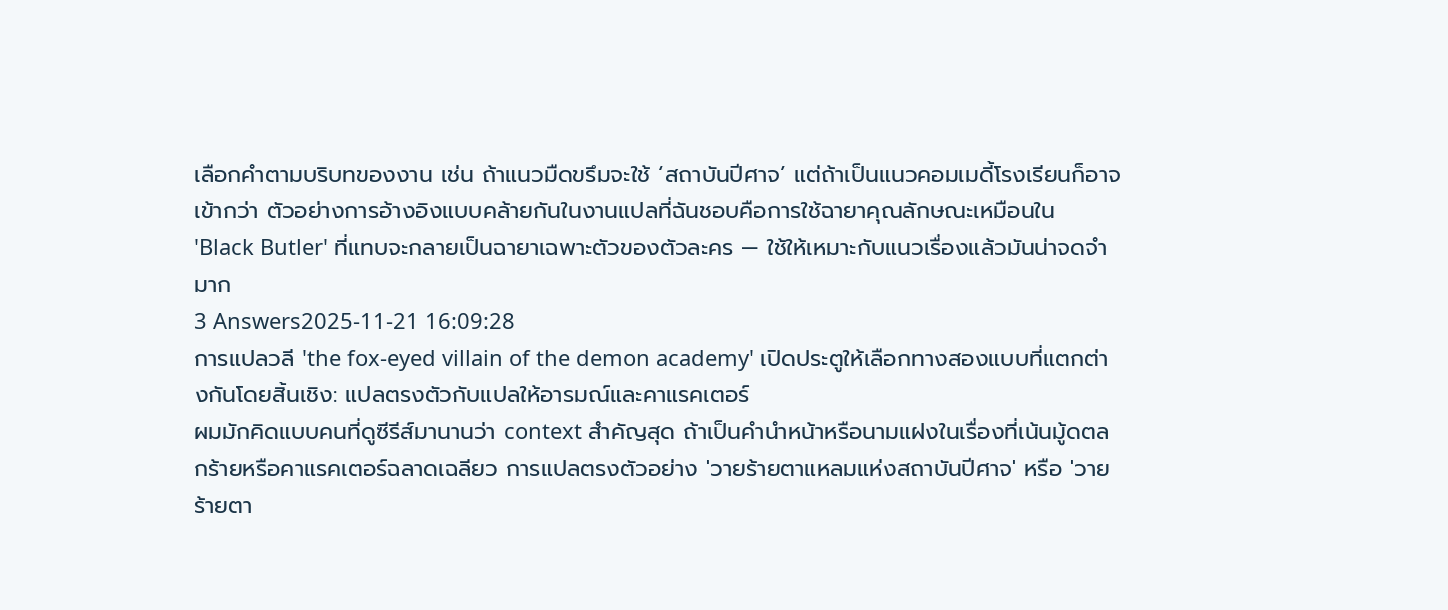เลือกคำตามบริบทของงาน เช่น ถ้าแนวมืดขรึมจะใช้ ‘สถาบันปีศาจ’ แต่ถ้าเป็นแนวคอมเมดี้โรงเรียนก็อาจเข้ากว่า ตัวอย่างการอ้างอิงแบบคล้ายกันในงานแปลที่ฉันชอบคือการใช้ฉายาคุณลักษณะเหมือนใน 'Black Butler' ที่แทบจะกลายเป็นฉายาเฉพาะตัวของตัวละคร — ใช้ให้เหมาะกับแนวเรื่องแล้วมันน่าจดจำมาก
3 Answers2025-11-21 16:09:28
การแปลวลี 'the fox-eyed villain of the demon academy' เปิดประตูให้เลือกทางสองแบบที่แตกต่างกันโดยสิ้นเชิง: แปลตรงตัวกับแปลให้อารมณ์และคาแรคเตอร์
ผมมักคิดแบบคนที่ดูซีรีส์มานานว่า context สำคัญสุด ถ้าเป็นคำนำหน้าหรือนามแฝงในเรื่องที่เน้นมู้ดตลกร้ายหรือคาแรคเตอร์ฉลาดเฉลียว การแปลตรงตัวอย่าง 'วายร้ายตาแหลมแห่งสถาบันปีศาจ' หรือ 'วายร้ายตา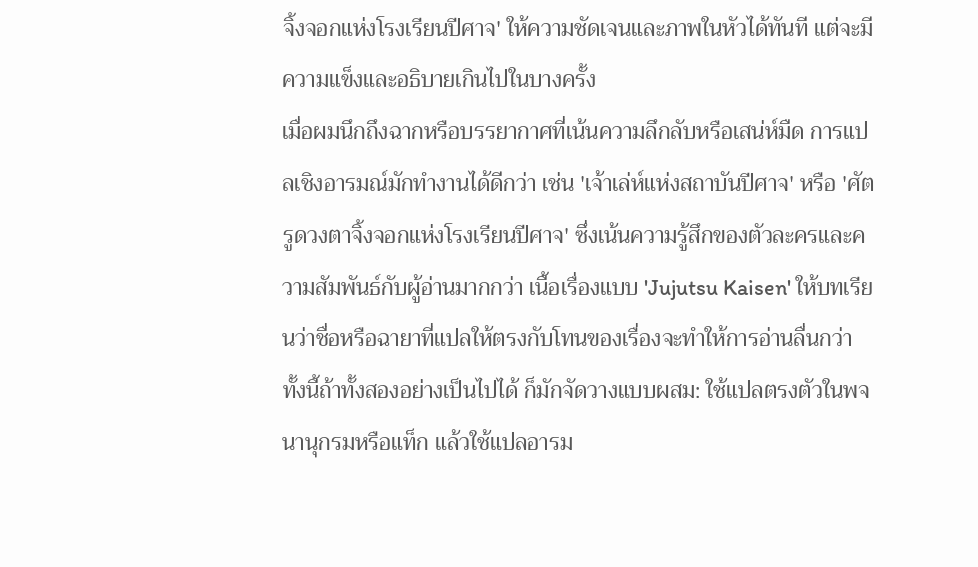จิ้งจอกแห่งโรงเรียนปีศาจ' ให้ความชัดเจนและภาพในหัวได้ทันที แต่จะมีความแข็งและอธิบายเกินไปในบางครั้ง
เมื่อผมนึกถึงฉากหรือบรรยากาศที่เน้นความลึกลับหรือเสน่ห์มืด การแปลเชิงอารมณ์มักทำงานได้ดีกว่า เช่น 'เจ้าเล่ห์แห่งสถาบันปีศาจ' หรือ 'ศัตรูดวงตาจิ้งจอกแห่งโรงเรียนปีศาจ' ซึ่งเน้นความรู้สึกของตัวละครและความสัมพันธ์กับผู้อ่านมากกว่า เนื้อเรื่องแบบ 'Jujutsu Kaisen' ให้บทเรียนว่าชื่อหรือฉายาที่แปลให้ตรงกับโทนของเรื่องจะทำให้การอ่านลื่นกว่า ทั้งนี้ถ้าทั้งสองอย่างเป็นไปได้ ก็มักจัดวางแบบผสม: ใช้แปลตรงตัวในพจนานุกรมหรือแท็ก แล้วใช้แปลอารม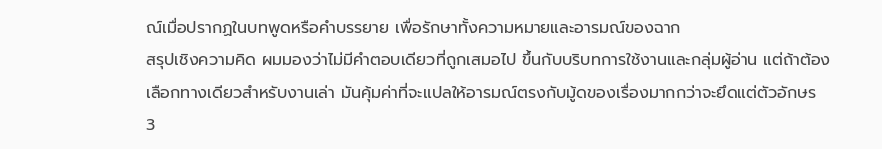ณ์เมื่อปรากฏในบทพูดหรือคำบรรยาย เพื่อรักษาทั้งความหมายและอารมณ์ของฉาก
สรุปเชิงความคิด ผมมองว่าไม่มีคำตอบเดียวที่ถูกเสมอไป ขึ้นกับบริบทการใช้งานและกลุ่มผู้อ่าน แต่ถ้าต้องเลือกทางเดียวสำหรับงานเล่า มันคุ้มค่าที่จะแปลให้อารมณ์ตรงกับมู้ดของเรื่องมากกว่าจะยึดแต่ตัวอักษร
3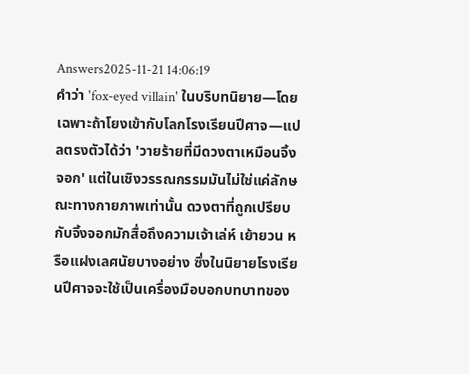Answers2025-11-21 14:06:19
คำว่า 'fox-eyed villain' ในบริบทนิยาย—โดยเฉพาะถ้าโยงเข้ากับโลกโรงเรียนปีศาจ—แปลตรงตัวได้ว่า 'วายร้ายที่มีดวงตาเหมือนจิ้งจอก' แต่ในเชิงวรรณกรรมมันไม่ใช่แค่ลักษณะทางกายภาพเท่านั้น ดวงตาที่ถูกเปรียบกับจิ้งจอกมักสื่อถึงความเจ้าเล่ห์ เย้ายวน หรือแฝงเลศนัยบางอย่าง ซึ่งในนิยายโรงเรียนปีศาจจะใช้เป็นเครื่องมือบอกบทบาทของ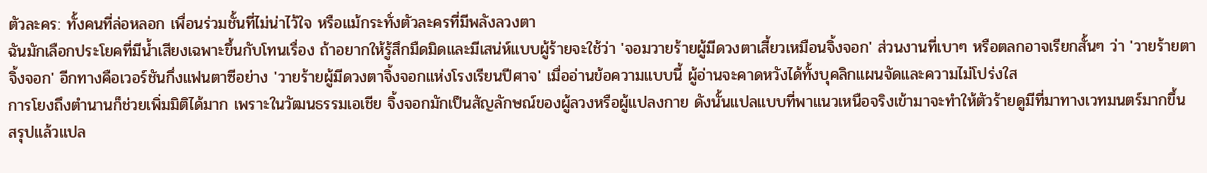ตัวละคร: ทั้งคนที่ล่อหลอก เพื่อนร่วมชั้นที่ไม่น่าไว้ใจ หรือแม้กระทั่งตัวละครที่มีพลังลวงตา
ฉันมักเลือกประโยคที่มีน้ำเสียงเฉพาะขึ้นกับโทนเรื่อง ถ้าอยากให้รู้สึกมืดมิดและมีเสน่ห์แบบผู้ร้ายจะใช้ว่า 'จอมวายร้ายผู้มีดวงตาเสี้ยวเหมือนจิ้งจอก' ส่วนงานที่เบาๆ หรือตลกอาจเรียกสั้นๆ ว่า 'วายร้ายตาจิ้งจอก' อีกทางคือเวอร์ชันกึ่งแฟนตาซีอย่าง 'วายร้ายผู้มีดวงตาจิ้งจอกแห่งโรงเรียนปีศาจ' เมื่ออ่านข้อความแบบนี้ ผู้อ่านจะคาดหวังได้ทั้งบุคลิกแผนจัดและความไม่โปร่งใส
การโยงถึงตำนานก็ช่วยเพิ่มมิติได้มาก เพราะในวัฒนธรรมเอเชีย จิ้งจอกมักเป็นสัญลักษณ์ของผู้ลวงหรือผู้แปลงกาย ดังนั้นแปลแบบที่พาแนวเหนือจริงเข้ามาจะทำให้ตัวร้ายดูมีที่มาทางเวทมนตร์มากขึ้น สรุปแล้วแปล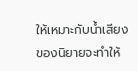ให้เหมาะกับน้ำเสียงของนิยายจะทำให้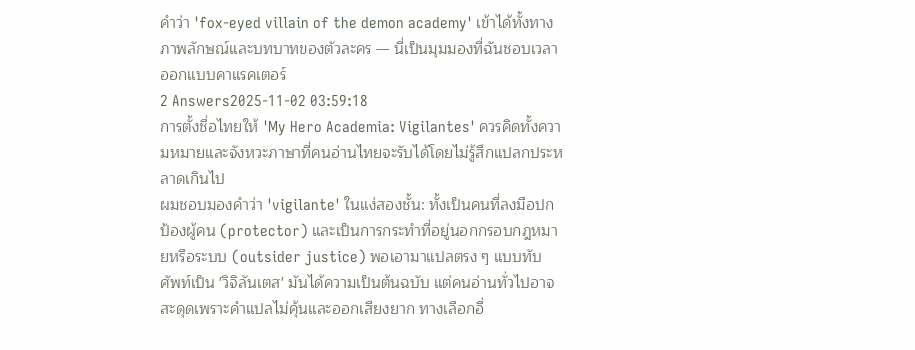คำว่า 'fox-eyed villain of the demon academy' เข้าได้ทั้งทางภาพลักษณ์และบทบาทของตัวละคร — นี่เป็นมุมมองที่ฉันชอบเวลาออกแบบคาแรคเตอร์
2 Answers2025-11-02 03:59:18
การตั้งชื่อไทยให้ 'My Hero Academia: Vigilantes' ควรคิดทั้งความหมายและจังหวะภาษาที่คนอ่านไทยจะรับได้โดยไม่รู้สึกแปลกประหลาดเกินไป
ผมชอบมองคำว่า 'vigilante' ในแง่สองชั้น: ทั้งเป็นคนที่ลงมือปกป้องผู้คน (protector) และเป็นการกระทำที่อยู่นอกกรอบกฎหมายหรือระบบ (outsider justice) พอเอามาแปลตรง ๆ แบบทับศัพท์เป็น 'วิจิลันเตส' มันได้ความเป็นต้นฉบับ แต่คนอ่านทั่วไปอาจสะดุดเพราะคำแปลไม่คุ้นและออกเสียงยาก ทางเลือกอื่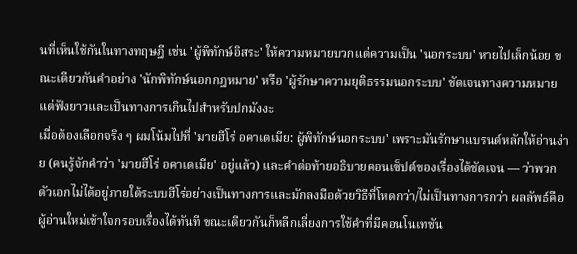นที่เห็นใช้กันในทางทฤษฎี เช่น 'ผู้พิทักษ์อิสระ' ให้ความหมายบวกแต่ความเป็น 'นอกระบบ' หายไปเล็กน้อย ขณะเดียวกันคำอย่าง 'นักพิทักษ์นอกกฎหมาย' หรือ 'ผู้รักษาความยุติธรรมนอกระบบ' ชัดเจนทางความหมาย แต่ฟังยาวและเป็นทางการเกินไปสำหรับปกมังงะ
เมื่อต้องเลือกจริง ๆ ผมโน้มไปที่ 'มายฮีโร่ อคาเดเมีย: ผู้พิทักษ์นอกระบบ' เพราะมันรักษาแบรนด์หลักให้อ่านง่าย (คนรู้จักคำว่า 'มายฮีโร่ อคาเดเมีย' อยู่แล้ว) และคำต่อท้ายอธิบายคอนเซ็ปต์ของเรื่องได้ชัดเจน — ว่าพวกตัวเอกไม่ได้อยู่ภายใต้ระบบฮีโร่อย่างเป็นทางการและมักลงมือด้วยวิธีที่โหดกว่า/ไม่เป็นทางการกว่า ผลลัพธ์คือผู้อ่านใหม่เข้าใจกรอบเรื่องได้ทันที ขณะเดียวกันก็หลีกเลี่ยงการใช้คำที่มีคอนโนเทชัน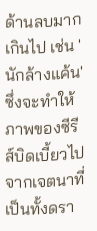ด้านลบมากเกินไป เช่น 'นักล้างแค้น' ซึ่งจะทำให้ภาพของซีรีส์บิดเบี้ยวไปจากเจตนาที่เป็นทั้งดรา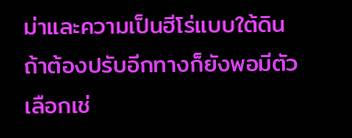ม่าและความเป็นฮีโร่แบบใต้ดิน
ถ้าต้องปรับอีกทางก็ยังพอมีตัวเลือกเช่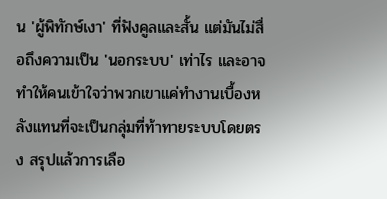น 'ผู้พิทักษ์เงา' ที่ฟังคูลและสั้น แต่มันไม่สื่อถึงความเป็น 'นอกระบบ' เท่าไร และอาจทำให้คนเข้าใจว่าพวกเขาแค่ทำงานเบื้องหลังแทนที่จะเป็นกลุ่มที่ท้าทายระบบโดยตรง สรุปแล้วการเลือ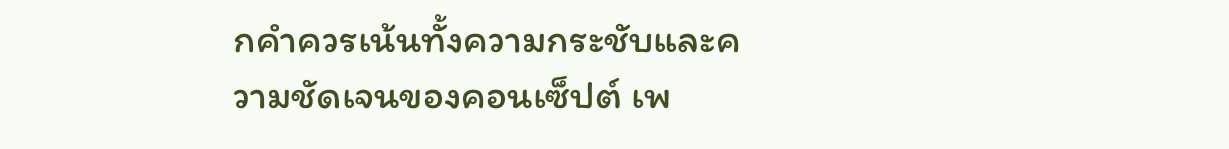กคำควรเน้นทั้งความกระชับและความชัดเจนของคอนเซ็ปต์ เพ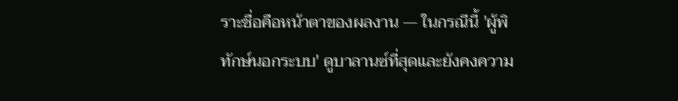ราะชื่อคือหน้าตาของผลงาน — ในกรณีนี้ 'ผู้พิทักษ์นอกระบบ' ดูบาลานซ์ที่สุดและยังคงความ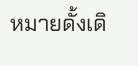หมายดั้งเดิ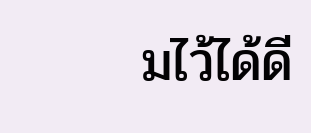มไว้ได้ดี